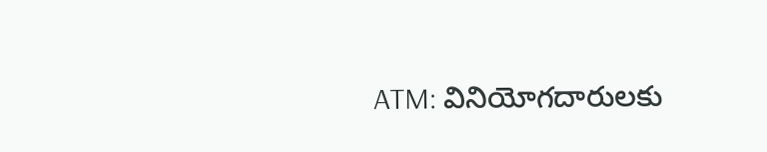ATM: వినియోగదారులకు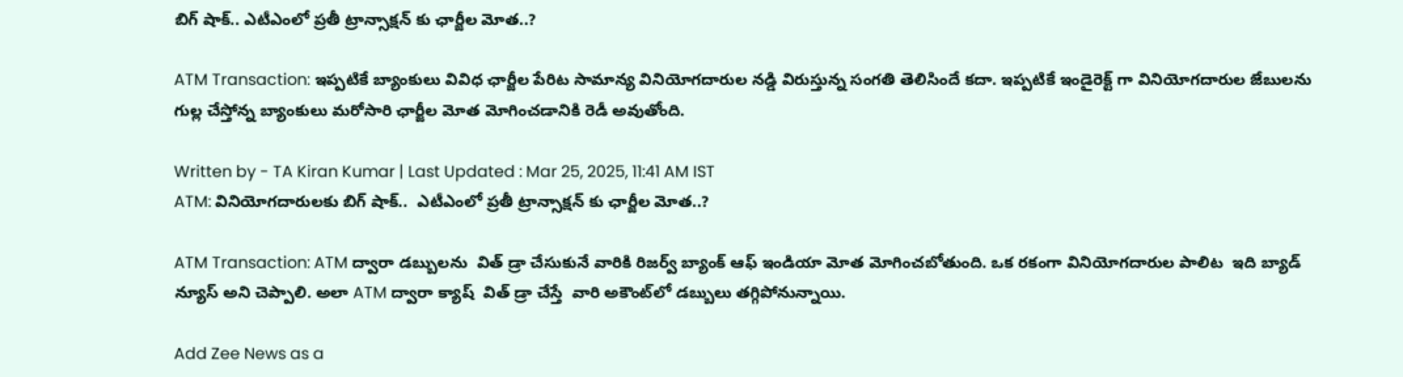బిగ్ షాక్.. ఎటీఎంలో ప్రతీ ట్రాన్సాక్షన్ కు ఛార్జీల మోత..?

ATM Transaction: ఇప్పటికే బ్యాంకులు వివిధ ఛార్జీల పేరిట సామాన్య వినియోగదారుల నడ్డి విరుస్తున్న సంగతి తెలిసిందే కదా. ఇప్పటికే ఇండైరెక్ట్ గా వినియోగదారుల జేబులను గుల్ల చేస్తోన్న బ్యాంకులు మరోసారి ఛార్జీల మోత మోగించడానికి రెడీ అవుతోంది.

Written by - TA Kiran Kumar | Last Updated : Mar 25, 2025, 11:41 AM IST
ATM: వినియోగదారులకు బిగ్ షాక్..  ఎటీఎంలో ప్రతీ ట్రాన్సాక్షన్ కు ఛార్జీల మోత..?

ATM Transaction: ATM ద్వారా డబ్బులను  విత్‌ డ్రా చేసుకునే వారికి రిజర్వ్ బ్యాంక్ ఆఫ్ ఇండియా మోత మోగించబోతుంది. ఒక రకంగా వినియోగదారుల పాలిట  ఇది బ్యాడ్‌ న్యూస్‌ అని చెప్పాలి. అలా ATM ద్వారా క్యాష్‌  విత్‌ డ్రా చేస్తే  వారి అకౌంట్‌లో డబ్బులు తగ్గిపోనున్నాయి.

Add Zee News as a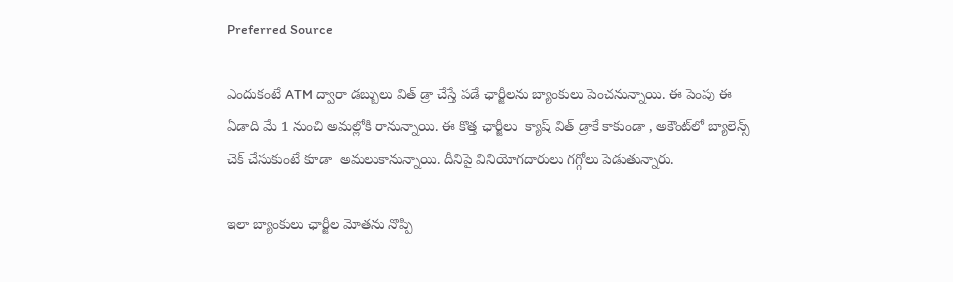Preferred Source

ఎందుకంటే ATM ద్వారా డబ్బులు విత్‌ డ్రా చేస్తే పడే ఛార్జీలను బ్యాంకులు పెంచనున్నాయి. ఈ పెంపు ఈ ఏడాది మే 1 నుంచి అమల్లోకి రానున్నాయి. ఈ కొత్త ఛార్జీలు  క్యాష్‌ విత్‌ డ్రాకే కాకుండా , అకౌంట్‌లో బ్యాలెన్స్‌ చెక్‌ చేసుకుంటే కూడా  అమలుకానున్నాయి. దీనిపై వినియోగదారులు గగ్గోలు పెడుతున్నారు.

ఇలా బ్యాంకులు ఛార్జీల మోతను నొప్పి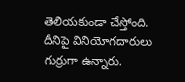తెలియకుండా చేస్తోంది. దీనిపై వినియోగదారులు గుర్రుగా ఉన్నారు.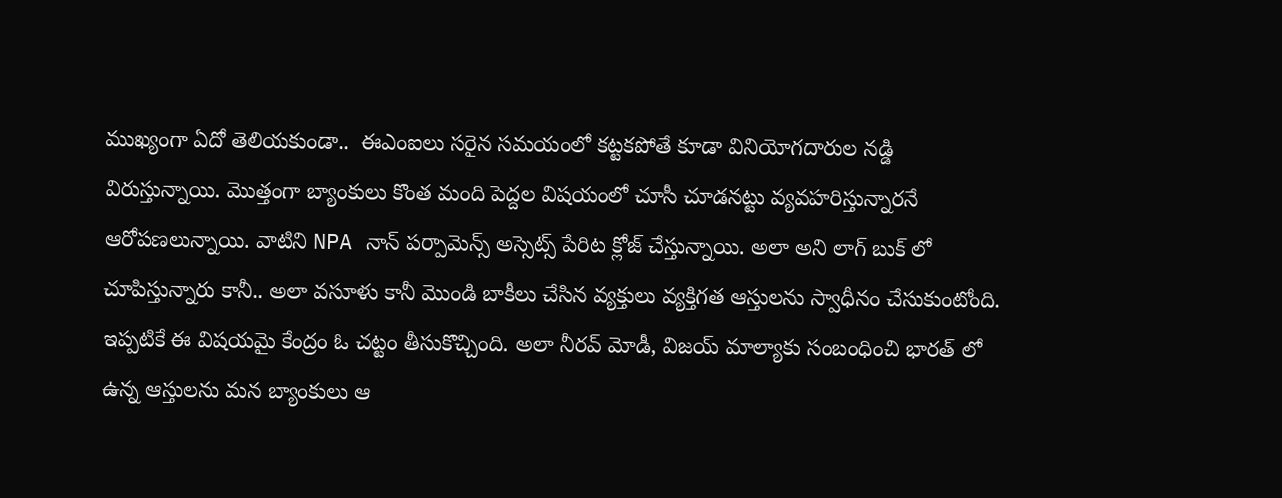ముఖ్యంగా ఏదో తెలియకుండా..  ఈఎంఐలు సరైన సమయంలో కట్టకపోతే కూడా వినియోగదారుల నడ్డి విరుస్తున్నాయి. మొత్తంగా బ్యాంకులు కొంత మంది పెద్దల విషయంలో చూసీ చూడనట్టు వ్యవహరిస్తున్నారనే ఆరోపణలున్నాయి. వాటిని NPA నాన్ పర్పామెన్స్ అస్సెట్స్ పేరిట క్లోజ్ చేస్తున్నాయి. అలా అని లాగ్ బుక్ లో చూపిస్తున్నారు కానీ.. అలా వసూళు కానీ మొండి బాకీలు చేసిన వ్యక్తులు వ్యక్తిగత ఆస్తులను స్వాధీనం చేసుకుంటోంది. ఇప్పటికే ఈ విషయమై కేంద్రం ఓ చట్టం తీసుకొచ్చింది. అలా నీరవ్ మోడీ, విజయ్ మాల్యాకు సంబంధించి భారత్ లో ఉన్న ఆస్తులను మన బ్యాంకులు ఆ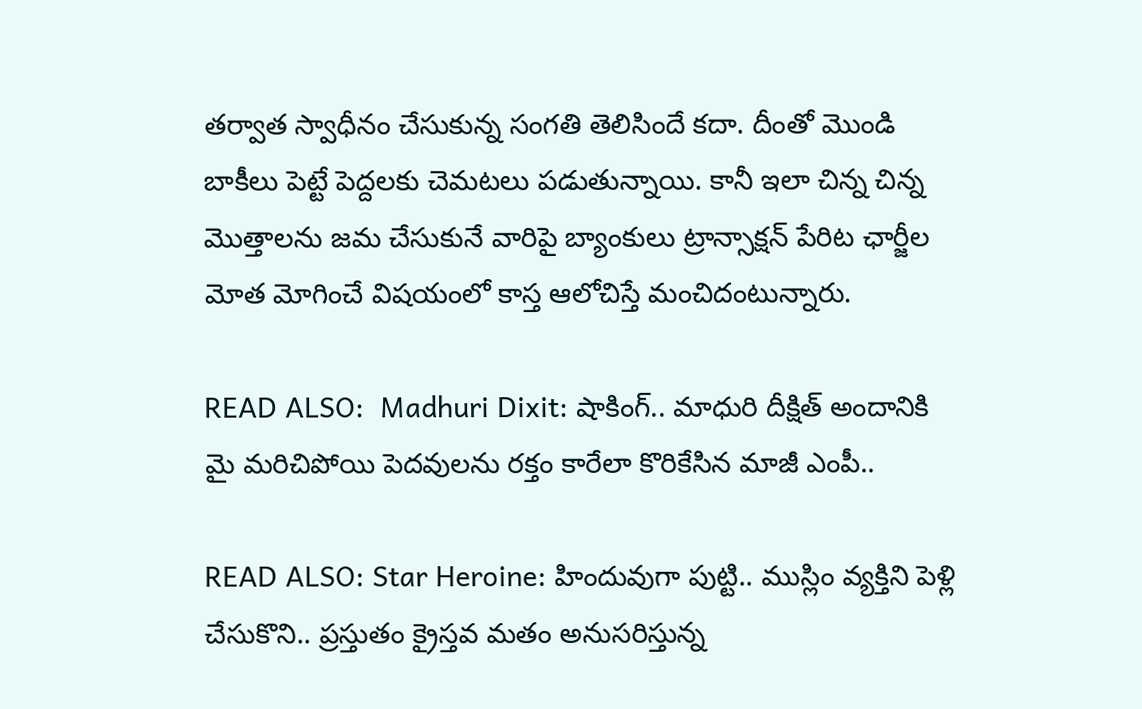తర్వాత స్వాధీనం చేసుకున్న సంగతి తెలిసిందే కదా. దీంతో మొండి బాకీలు పెట్టే పెద్దలకు చెమటలు పడుతున్నాయి. కానీ ఇలా చిన్న చిన్న మొత్తాలను జమ చేసుకునే వారిపై బ్యాంకులు ట్రాన్సాక్షన్ పేరిట ఛార్జీల మోత మోగించే విషయంలో కాస్త ఆలోచిస్తే మంచిదంటున్నారు.

READ ALSO:  Madhuri Dixit: షాకింగ్.. మాధురి దీక్షిత్ అందానికి మై మరిచిపోయి పెదవులను రక్తం కారేలా కొరికేసిన మాజీ ఎంపీ..

READ ALSO: Star Heroine: హిందువుగా పుట్టి.. ముస్లిం వ్యక్తిని పెళ్లి చేసుకొని.. ప్రస్తుతం క్రైస్తవ మతం అనుసరిస్తున్న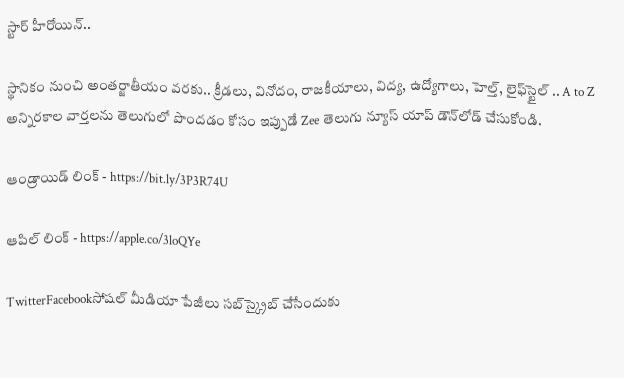స్టార్ హీరోయిన్..

స్థానికం నుంచి అంతర్జాతీయం వరకు.. క్రీడలు, వినోదం, రాజకీయాలు, విద్య, ఉద్యోగాలు, హెల్త్, లైఫ్‌స్టైల్ .. A to Z అన్నిరకాల వార్తలను తెలుగులో పొందడం కోసం ఇప్పుడే Zee తెలుగు న్యూస్ యాప్ డౌన్‌లోడ్ చేసుకోండి.

ఆండ్రాయిడ్ లింక్ - https://bit.ly/3P3R74U

ఆపిల్ లింక్ - https://apple.co/3loQYe

TwitterFacebookసోషల్ మీడియా పేజీలు సబ్‌స్క్రైబ్ చేసేందుకు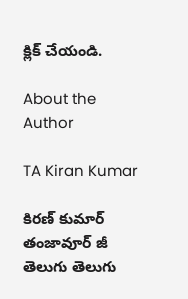క్లిక్ చేయండి.

About the Author

TA Kiran Kumar

కిరణ్ కుమార్ తంజావూర్ జీ తెలుగు తెలుగు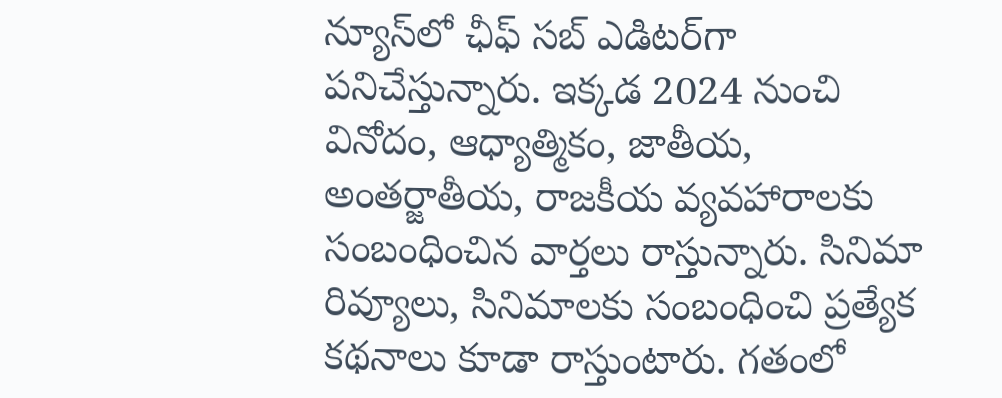న్యూస్‌లో ఛీఫ్ సబ్ ఎడిటర్‌గా పనిచేస్తున్నారు. ఇక్కడ 2024 నుంచి  వినోదం, ఆధ్యాత్మికం, జాతీయ, అంతర్జాతీయ, రాజకీయ వ్యవహారాలకు సంబంధించిన వార్తలు రాస్తున్నారు. సినిమా రివ్యూలు, సినిమాలకు సంబంధించి ప్రత్యేక కథనాలు కూడా రాస్తుంటారు. గతంలో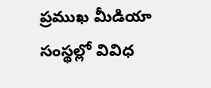ప్రముఖ మీడియా సంస్థల్లో వివిధ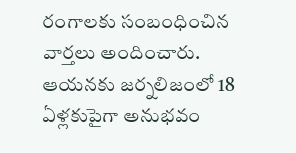రంగాలకు సంబంధించిన వార్తలు అందించారు. ఆయనకు జర్నలిజంలో 18 ఏళ్లకుపైగా అనుభవం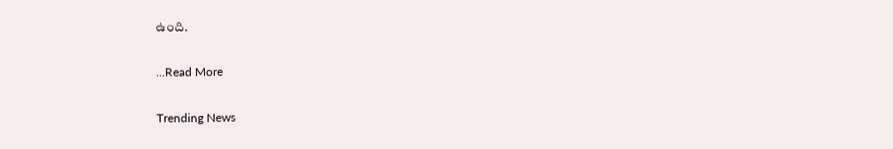ఉంది.

...Read More

Trending News